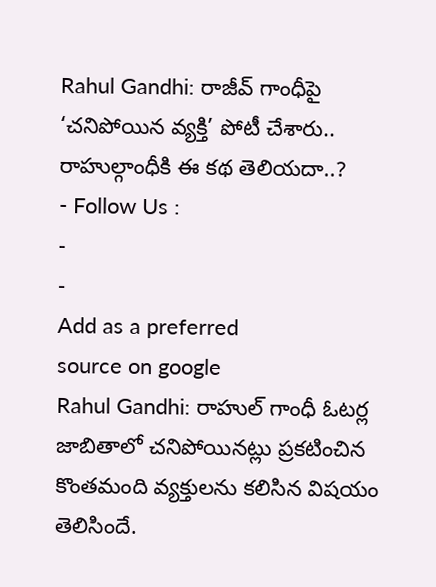Rahul Gandhi: రాజీవ్ గాంధీపై ‘చనిపోయిన వ్యక్తి’ పోటీ చేశారు.. రాహుల్గాంధీకి ఈ కథ తెలియదా..?
- Follow Us :
-
-
Add as a preferred
source on google
Rahul Gandhi: రాహుల్ గాంధీ ఓటర్ల జాబితాలో చనిపోయినట్లు ప్రకటించిన కొంతమంది వ్యక్తులను కలిసిన విషయం తెలిసిందే.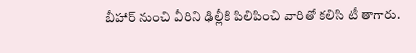బీహార్ నుంచి వీరిని ఢిల్లీకి పిలిపించి వారితో కలిసి టీ తాగారు.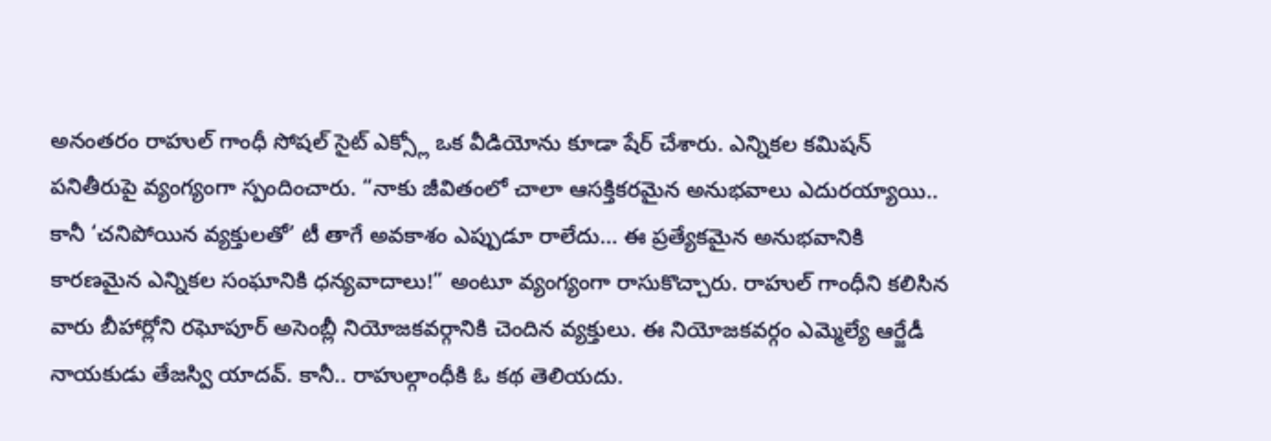అనంతరం రాహుల్ గాంధీ సోషల్ సైట్ ఎక్స్లో ఒక వీడియోను కూడా షేర్ చేశారు. ఎన్నికల కమిషన్ పనితీరుపై వ్యంగ్యంగా స్పందించారు. “నాకు జీవితంలో చాలా ఆసక్తికరమైన అనుభవాలు ఎదురయ్యాయి.. కానీ ‘చనిపోయిన వ్యక్తులతో’ టీ తాగే అవకాశం ఎప్పుడూ రాలేదు… ఈ ప్రత్యేకమైన అనుభవానికి కారణమైన ఎన్నికల సంఘానికి ధన్యవాదాలు!” అంటూ వ్యంగ్యంగా రాసుకొచ్చారు. రాహుల్ గాంధీని కలిసిన వారు బీహార్లోని రఘోపూర్ అసెంబ్లీ నియోజకవర్గానికి చెందిన వ్యక్తులు. ఈ నియోజకవర్గం ఎమ్మెల్యే ఆర్జేడీ నాయకుడు తేజస్వి యాదవ్. కానీ.. రాహుల్గాంధీకి ఓ కథ తెలియదు.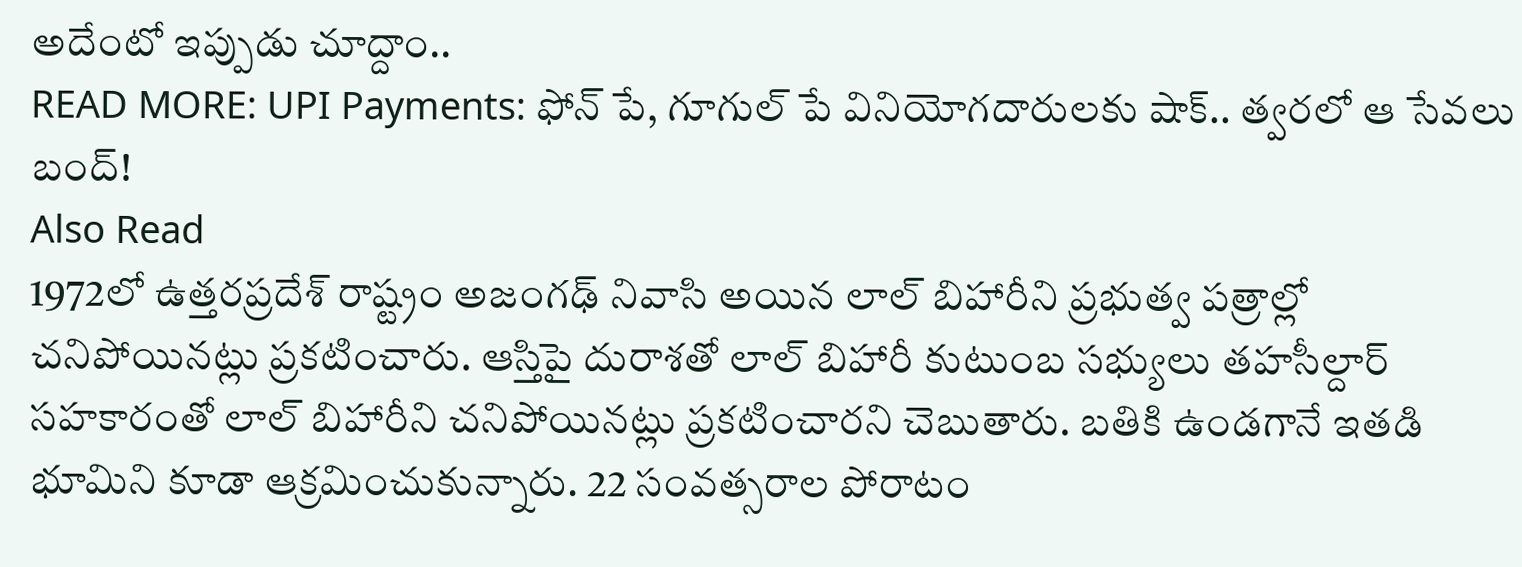అదేంటో ఇప్పుడు చూద్దాం..
READ MORE: UPI Payments: ఫోన్ పే, గూగుల్ పే వినియోగదారులకు షాక్.. త్వరలో ఆ సేవలు బంద్!
Also Read
1972లో ఉత్తరప్రదేశ్ రాష్ట్రం అజంగఢ్ నివాసి అయిన లాల్ బిహారీని ప్రభుత్వ పత్రాల్లో చనిపోయినట్లు ప్రకటించారు. ఆస్తిపై దురాశతో లాల్ బిహారీ కుటుంబ సభ్యులు తహసీల్దార్ సహకారంతో లాల్ బిహారీని చనిపోయినట్లు ప్రకటించారని చెబుతారు. బతికి ఉండగానే ఇతడి భూమిని కూడా ఆక్రమించుకున్నారు. 22 సంవత్సరాల పోరాటం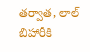తర్వాత, లాల్ బిహారీకి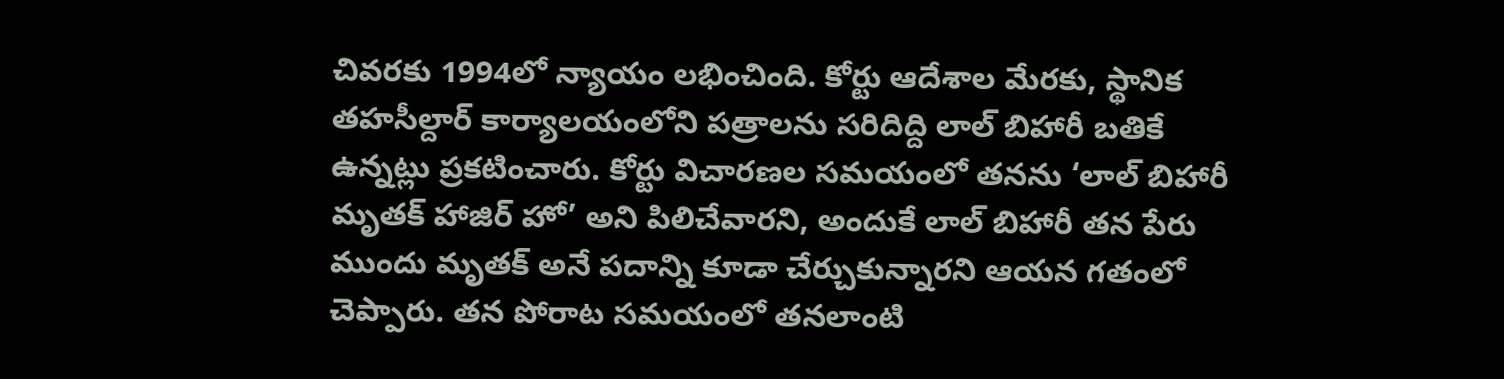చివరకు 1994లో న్యాయం లభించింది. కోర్టు ఆదేశాల మేరకు, స్థానిక తహసీల్దార్ కార్యాలయంలోని పత్రాలను సరిదిద్ది లాల్ బిహారీ బతికే ఉన్నట్లు ప్రకటించారు. కోర్టు విచారణల సమయంలో తనను ‘లాల్ బిహారీ మృతక్ హాజిర్ హో’ అని పిలిచేవారని, అందుకే లాల్ బిహారీ తన పేరు ముందు మృతక్ అనే పదాన్ని కూడా చేర్చుకున్నారని ఆయన గతంలో చెప్పారు. తన పోరాట సమయంలో తనలాంటి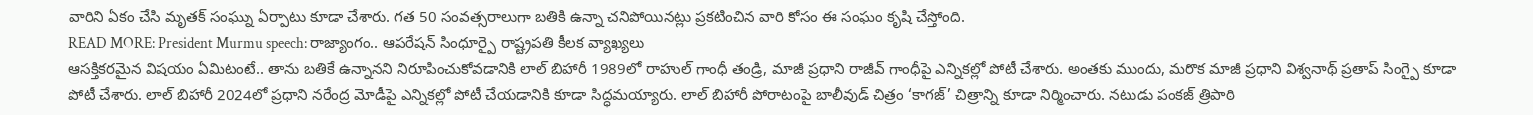వారిని ఏకం చేసి మృతక్ సంఘ్ను ఏర్పాటు కూడా చేశారు. గత 50 సంవత్సరాలుగా బతికి ఉన్నా చనిపోయినట్లు ప్రకటించిన వారి కోసం ఈ సంఘం కృషి చేస్తోంది.
READ MORE: President Murmu speech: రాజ్యాంగం.. ఆపరేషన్ సింధూర్పై రాష్ట్రపతి కీలక వ్యాఖ్యలు
ఆసక్తికరమైన విషయం ఏమిటంటే.. తాను బతికే ఉన్నానని నిరూపించుకోవడానికి లాల్ బిహారీ 1989లో రాహుల్ గాంధీ తండ్రి, మాజీ ప్రధాని రాజీవ్ గాంధీపై ఎన్నికల్లో పోటీ చేశారు. అంతకు ముందు, మరొక మాజీ ప్రధాని విశ్వనాథ్ ప్రతాప్ సింగ్పై కూడా పోటీ చేశారు. లాల్ బిహారీ 2024లో ప్రధాని నరేంద్ర మోడీపై ఎన్నికల్లో పోటీ చేయడానికి కూడా సిద్ధమయ్యారు. లాల్ బిహారీ పోరాటంపై బాలీవుడ్ చిత్రం ‘కాగజ్’ చిత్రాన్ని కూడా నిర్మించారు. నటుడు పంకజ్ త్రిపాఠి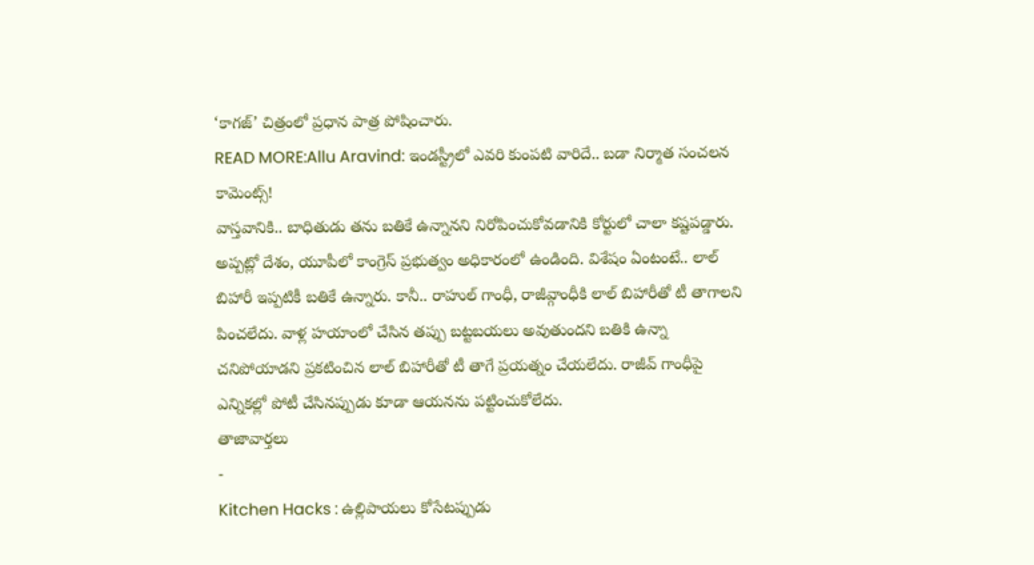‘కాగజ్’ చిత్రంలో ప్రధాన పాత్ర పోషించారు.
READ MORE:Allu Aravind: ఇండస్ట్రీలో ఎవరి కుంపటి వారిదే.. బడా నిర్మాత సంచలన కామెంట్స్!
వాస్తవానికి.. బాధితుడు తను బతికే ఉన్నానని నిరోపించుకోవడానికి కోర్టులో చాలా కష్టపడ్డారు. అప్పట్లో దేశం, యూపీలో కాంగ్రెస్ ప్రభుత్వం అధికారంలో ఉండింది. విశేషం ఏంటంటే.. లాల్ బిహారీ ఇప్పటికీ బతికే ఉన్నారు. కానీ.. రాహుల్ గాంధీ, రాజీవ్గాంధీకి లాల్ బిహారీతో టీ తాగాలని పించలేదు. వాళ్ల హయాంలో చేసిన తప్పు బట్టబయలు అవుతుందని బతికి ఉన్నా చనిపోయాడని ప్రకటించిన లాల్ బిహారీతో టీ తాగే ప్రయత్నం చేయలేదు. రాజీవ్ గాంధీపై ఎన్నికల్లో పోటీ చేసినప్పుడు కూడా ఆయనను పట్టించుకోలేదు.
తాజావార్తలు
-
Kitchen Hacks : ఉల్లిపాయలు కోసేటప్పుడు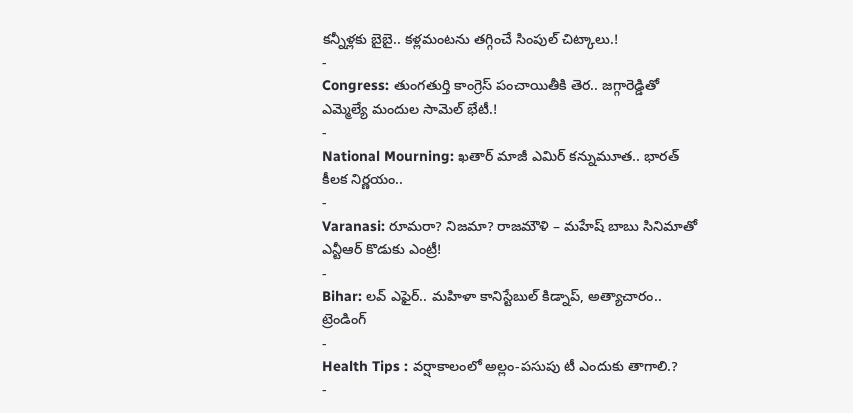కన్నీళ్లకు బైబై.. కళ్లమంటను తగ్గించే సింపుల్ చిట్కాలు.!
-
Congress: తుంగతుర్తి కాంగ్రెస్ పంచాయితీకి తెర.. జగ్గారెడ్డితో ఎమ్మెల్యే మందుల సామెల్ భేటీ.!
-
National Mourning: ఖతార్ మాజీ ఎమిర్ కన్నుమూత.. భారత్ కీలక నిర్ణయం..
-
Varanasi: రూమరా? నిజమా? రాజమౌళి – మహేష్ బాబు సినిమాతో ఎన్టీఆర్ కొడుకు ఎంట్రీ!
-
Bihar: లవ్ ఎఫైర్.. మహిళా కానిస్టేబుల్ కిడ్నాప్, అత్యాచారం..
ట్రెండింగ్
-
Health Tips : వర్షాకాలంలో అల్లం-పసుపు టీ ఎందుకు తాగాలి.?
-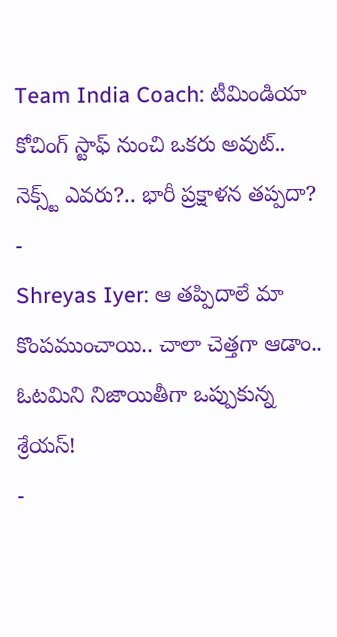Team India Coach: టీమిండియా కోచింగ్ స్టాఫ్ నుంచి ఒకరు అవుట్.. నెక్స్ట్ ఎవరు?.. భారీ ప్రక్షాళన తప్పదా?
-
Shreyas Iyer: ఆ తప్పిదాలే మా కొంపముంచాయి.. చాలా చెత్తగా ఆడాం.. ఓటమిని నిజాయితీగా ఒప్పుకున్న శ్రేయస్!
-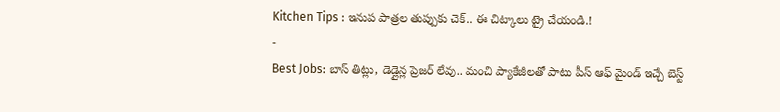Kitchen Tips : ఇనుప పాత్రల తుప్పుకు చెక్.. ఈ చిట్కాలు ట్రై చేయండి.!
-
Best Jobs: బాస్ తిట్లు, డెడ్లైన్ల ప్రెజర్ లేవు.. మంచి ప్యాకేజీలతో పాటు పీస్ ఆఫ్ మైండ్ ఇచ్చే బెస్ట్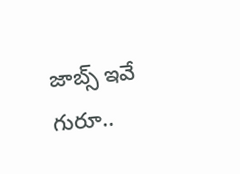జాబ్స్ ఇవే గురూ..